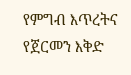የምግብ እጥረትና የጀርመን እቅድ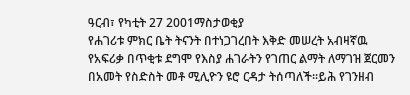ዓርብ፣ የካቲት 27 2001ማስታወቂያ
የሐገሪቱ ምክር ቤት ትናንት በተነጋገረበት እቅድ መሠረት አብዛኛዉ የአፍሪቃ በጥቂቱ ደግሞ የእስያ ሐገራትን የገጠር ልማት ለማገዝ ጀርመን በአመት የስድስት መቶ ሚሊዮን ዩሮ ርዳታ ትሰጣለች።ይሕ የገንዘብ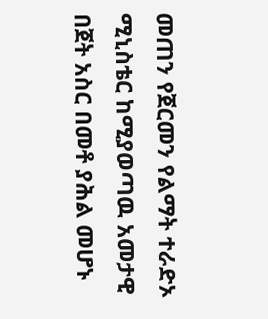መጠን የጀርመን የልማት ተራድኦ ሚኒስቴር ከሚያወጣዉ አመታዊ በጀት አስር በመቶ ያሕል መሆኑ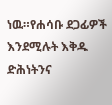ነዉ።የሐሳቡ ደጋፊዎች እንደሚሉት እቅዱ ድሕነትንና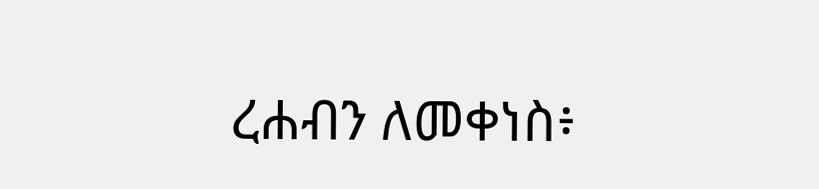ረሐብን ለመቀነስ፥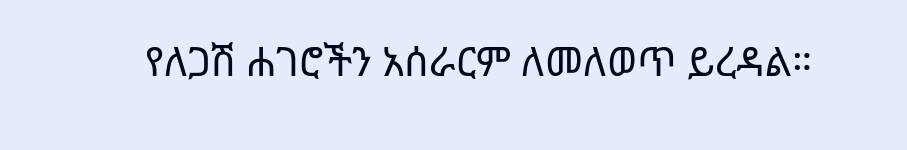የለጋሽ ሐገሮችን አሰራርም ለመለወጥ ይረዳል።